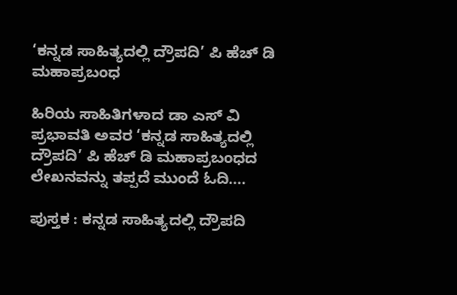‘ಕನ್ನಡ ಸಾಹಿತ್ಯದಲ್ಲಿ ದ್ರೌಪದಿ’ ಪಿ ಹೆಚ್ ಡಿ ಮಹಾಪ್ರಬಂಧ

ಹಿರಿಯ ಸಾಹಿತಿಗಳಾದ ಡಾ ಎಸ್ ವಿ ಪ್ರಭಾವತಿ ಅವರ ‘ಕನ್ನಡ ಸಾಹಿತ್ಯದಲ್ಲಿ ದ್ರೌಪದಿ’ ಪಿ ಹೆಚ್ ಡಿ ಮಹಾಪ್ರಬಂಧದ ಲೇಖನವನ್ನು ತಪ್ಪದೆ ಮುಂದೆ ಓದಿ….

ಪುಸ್ತಕ : ಕನ್ನಡ ಸಾಹಿತ್ಯದಲ್ಲಿ ದ್ರೌಪದಿ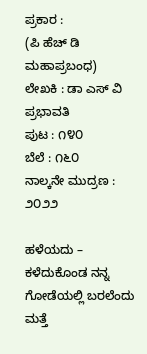ಪ್ರಕಾರ :
(ಪಿ ಹೆಚ್ ಡಿ ಮಹಾಪ್ರಬಂಧ)
ಲೇಖಕಿ : ಡಾ ಎಸ್ ವಿ ಪ್ರಭಾವತಿ
ಪುಟ : ೧೪೦
ಬೆಲೆ : ೧೬೦
ನಾಲ್ಕನೇ ಮುದ್ರಣ : ೨೦೨೨

ಹಳೆಯದು – ಕಳೆದುಕೊಂಡ ನನ್ನ ಗೋಡೆಯಲ್ಲಿ ಬರಲೆಂದು ಮತ್ತೆ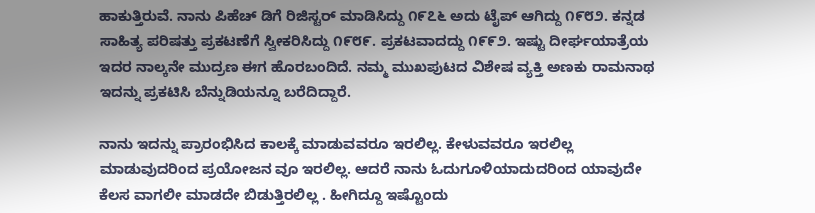ಹಾಕುತ್ತಿರುವೆ. ನಾನು ಪಿಹೆಚ್ ಡಿಗೆ ರಿಜಿಸ್ಟರ್ ಮಾಡಿಸಿದ್ದು ೧೯೭೬ ಅದು ಟೈಪ್ ಆಗಿದ್ದು ೧೯೮೨. ಕನ್ನಡ ಸಾಹಿತ್ಯ ಪರಿಷತ್ತು ಪ್ರಕಟಣೆಗೆ ಸ್ವೀಕರಿಸಿದ್ದು ೧೯೮೯. ಪ್ರಕಟವಾದದ್ದು ೧೯೯೨. ಇಷ್ಟು ದೀರ್ಘಯಾತ್ರೆಯ ಇದರ ನಾಲ್ಕನೇ ಮುದ್ರಣ ಈಗ ಹೊರಬಂದಿದೆ. ನಮ್ಮ ಮುಖಪುಟದ ವಿಶೇಷ ವ್ಯಕ್ತಿ ಅಣಕು ರಾಮನಾಥ ಇದನ್ನು ಪ್ರಕಟಿಸಿ ಬೆನ್ನುಡಿಯನ್ನೂ ಬರೆದಿದ್ದಾರೆ.

ನಾನು ಇದನ್ನು ಪ್ರಾರಂಭಿಸಿದ ಕಾಲಕ್ಕೆ ಮಾಡುವವರೂ ಇರಲಿಲ್ಲ. ಕೇಳುವವರೂ ಇರಲಿಲ್ಲ ಮಾಡುವುದರಿಂದ ಪ್ರಯೋಜನ ವೂ ಇರಲಿಲ್ಲ. ಆದರೆ ನಾನು ಓದುಗೂಳಿಯಾದುದರಿಂದ ಯಾವುದೇ ಕೆಲಸ ವಾಗಲೀ ಮಾಡದೇ ಬಿಡುತ್ತಿರಲಿಲ್ಲ . ಹೀಗಿದ್ದೂ ಇಷ್ಟೊಂದು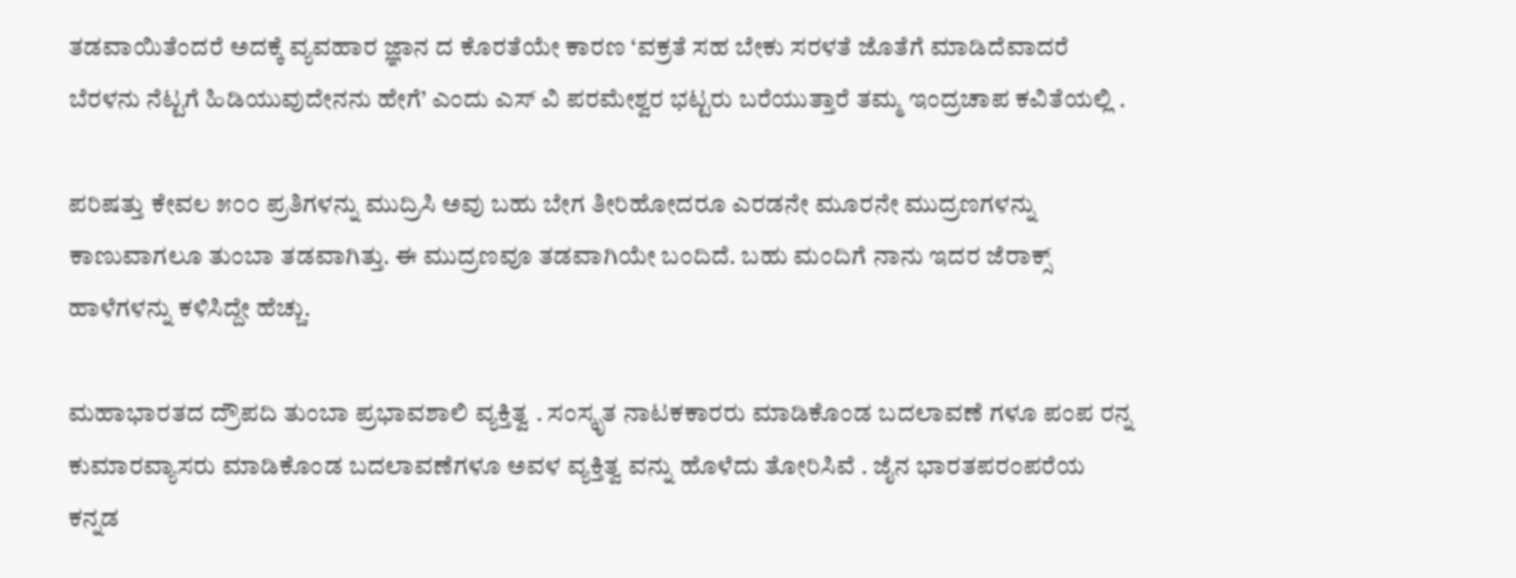ತಡವಾಯಿತೆಂದರೆ ಅದಕ್ಕೆ ವ್ಯವಹಾರ ಜ್ಞಾನ ದ ಕೊರತೆಯೇ ಕಾರಣ ‘ವಕ್ರತೆ ಸಹ ಬೇಕು ಸರಳತೆ ಜೊತೆಗೆ ಮಾಡಿದೆವಾದರೆ ಬೆರಳನು ನೆಟ್ಟಗೆ ಹಿಡಿಯುವುದೇನನು ಹೇಗೆ’ ಎಂದು ಎಸ್ ವಿ ಪರಮೇಶ್ವರ ಭಟ್ಟರು ಬರೆಯುತ್ತಾರೆ ತಮ್ಮ ಇಂದ್ರಚಾಪ ಕವಿತೆಯಲ್ಲಿ .

ಪರಿಷತ್ತು ಕೇವಲ ೫೦೦ ಪ್ರತಿಗಳನ್ನು ಮುದ್ರಿಸಿ ಅವು ಬಹು ಬೇಗ ತೀರಿಹೋದರೂ ಎರಡನೇ ಮೂರನೇ ಮುದ್ರಣಗಳನ್ನು ಕಾಣುವಾಗಲೂ ತುಂಬಾ ತಡವಾಗಿತ್ತು. ಈ ಮುದ್ರಣವೂ ತಡವಾಗಿಯೇ ಬಂದಿದೆ. ಬಹು ಮಂದಿಗೆ ನಾನು ಇದರ ಜೆರಾಕ್ಸ್ ಹಾಳೆಗಳನ್ನು ಕಳಿಸಿದ್ದೇ ಹೆಚ್ಚು.

ಮಹಾಭಾರತದ ದ್ರೌಪದಿ ತುಂಬಾ ಪ್ರಭಾವಶಾಲಿ ವ್ಯಕ್ತಿತ್ವ . ಸಂಸ್ಕೃತ ನಾಟಕಕಾರರು ಮಾಡಿಕೊಂಡ ಬದಲಾವಣೆ ಗಳೂ ಪಂಪ ರನ್ನ ಕುಮಾರವ್ಯಾಸರು ಮಾಡಿಕೊಂಡ ಬದಲಾವಣೆಗಳೂ ಅವಳ ವ್ಯಕ್ತಿತ್ವ ವನ್ನು ಹೊಳೆದು ತೋರಿಸಿವೆ . ಜೈನ ಭಾರತಪರಂಪರೆಯ ಕನ್ನಡ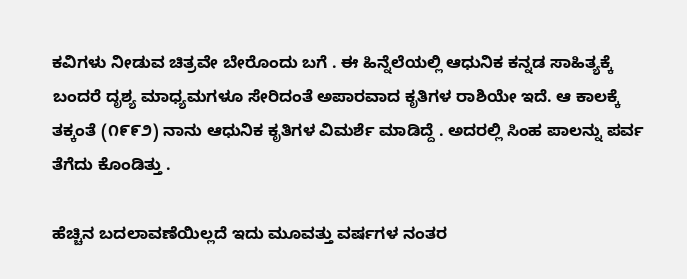ಕವಿಗಳು ನೀಡುವ ಚಿತ್ರವೇ ಬೇರೊಂದು ಬಗೆ . ಈ ಹಿನ್ನೆಲೆಯಲ್ಲಿ ಆಧುನಿಕ ಕನ್ನಡ ಸಾಹಿತ್ಯಕ್ಕೆ ಬಂದರೆ ದೃಶ್ಯ ಮಾಧ್ಯಮಗಳೂ ಸೇರಿದಂತೆ ಅಪಾರವಾದ ಕೃತಿಗಳ ರಾಶಿಯೇ ಇದೆ. ಆ ಕಾಲಕ್ಕೆ ತಕ್ಕಂತೆ (೧೯೯೨) ನಾನು ಆಧುನಿಕ ಕೃತಿಗಳ ವಿಮರ್ಶೆ ಮಾಡಿದ್ದೆ . ಅದರಲ್ಲಿ ಸಿಂಹ ಪಾಲನ್ನು ಪರ್ವ ತೆಗೆದು ಕೊಂಡಿತ್ತು .

ಹೆಚ್ಚಿನ ಬದಲಾವಣೆಯಿಲ್ಲದೆ ಇದು ಮೂವತ್ತು ವರ್ಷಗಳ ನಂತರ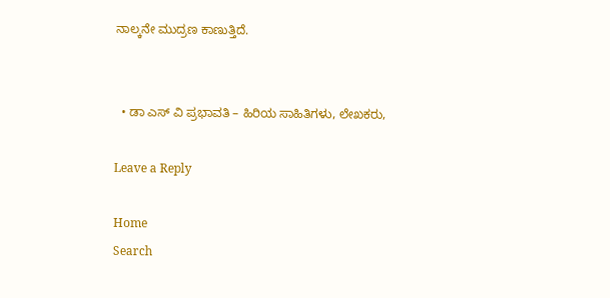ನಾಲ್ಕನೇ ಮುದ್ರಣ ಕಾಣುತ್ತಿದೆ.


  • ಡಾ ಎಸ್ ವಿ ಪ್ರಭಾವತಿ – ಹಿರಿಯ ಸಾಹಿತಿಗಳು, ಲೇಖಕರು,

Leave a Reply

Home
Search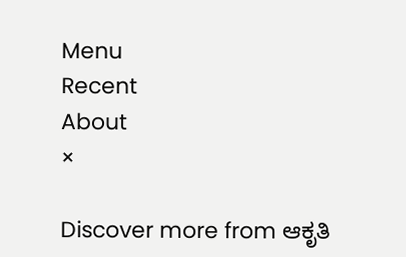Menu
Recent
About
×

Discover more from ಆಕೃತಿ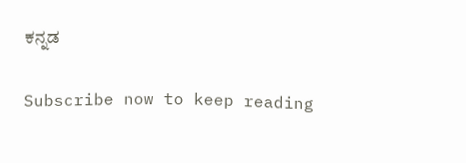ಕನ್ನಡ

Subscribe now to keep reading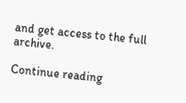and get access to the full archive.

Continue reading